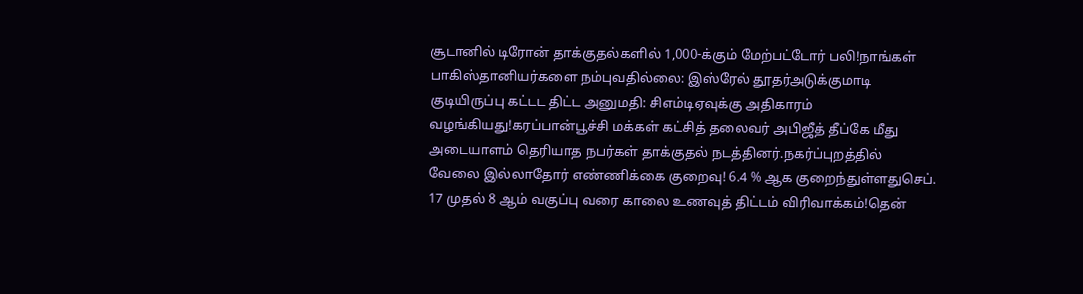சூடானில் டிரோன் தாக்குதல்களில் 1,000-க்கும் மேற்பட்டோர் பலி!நாங்கள் பாகிஸ்தானியர்களை நம்புவதில்லை: இஸ்ரேல் தூதர்அடுக்குமாடி குடியிருப்பு கட்டட திட்ட அனுமதி: சிஎம்டிஏவுக்கு அதிகாரம் வழங்கியது!கரப்பான்பூச்சி மக்கள் கட்சித் தலைவர் அபிஜீத் தீப்கே மீது அடையாளம் தெரியாத நபர்கள் தாக்குதல் நடத்தினர்.நகர்ப்புறத்தில் வேலை இல்லாதோர் எண்ணிக்கை குறைவு! 6.4 % ஆக குறைந்துள்ளதுசெப். 17 முதல் 8 ஆம் வகுப்பு வரை காலை உணவுத் திட்டம் விரிவாக்கம்!தென்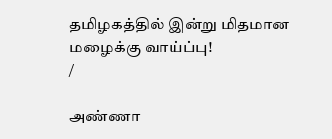தமிழகத்தில் இன்று மிதமான மழைக்கு வாய்ப்பு!
/

அண்ணா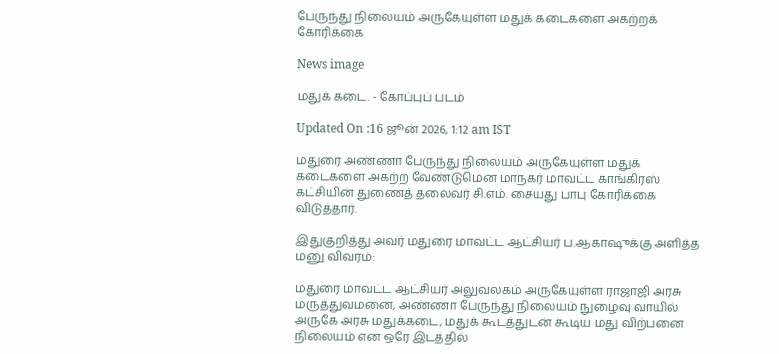பேருந்து நிலையம் அருகேயுள்ள மதுக் கடைகளை அகற்றக் கோரிக்கை

News image

மதுக் கடை. - கோப்புப் படம்

Updated On :16 ஜூன் 2026, 1:12 am IST

மதுரை அண்ணா பேருந்து நிலையம் அருகேயுள்ள மதுக் கடைகளை அகற்ற வேண்டுமென மாநகர் மாவட்ட காங்கிரஸ் கட்சியின் துணைத் தலைவர் சி.எம். சையது பாபு கோரிக்கை விடுத்தார்.

இதுகுறித்து அவர் மதுரை மாவட்ட ஆட்சியர் ப.ஆகாஷுக்கு அளித்த மனு விவரம்:

மதுரை மாவட்ட ஆட்சியர் அலுவலகம் அருகேயுள்ள ராஜாஜி அரசு மருத்துவமனை, அண்ணா பேருந்து நிலையம் நுழைவு வாயில் அருகே அரசு மதுக்கடை, மதுக் கூடத்துடன் கூடிய மது விற்பனை நிலையம் என ஒரே இடத்தில்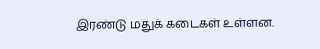இரண்டு மதுக் கடைகள் உள்ளன.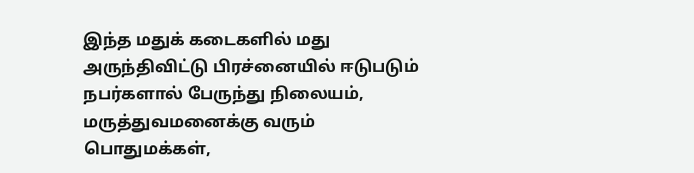இந்த மதுக் கடைகளில் மது அருந்திவிட்டு பிரச்னையில் ஈடுபடும் நபர்களால் பேருந்து நிலையம், மருத்துவமனைக்கு வரும் பொதுமக்கள்,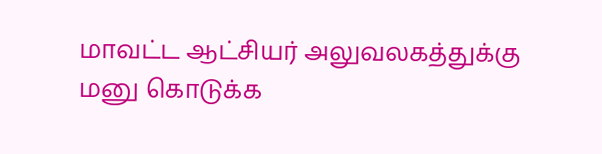மாவட்ட ஆட்சியர் அலுவலகத்துக்கு மனு கொடுக்க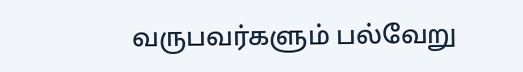வருபவர்களும் பல்வேறு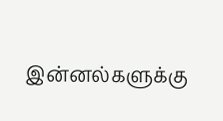இன்னல்களுக்கு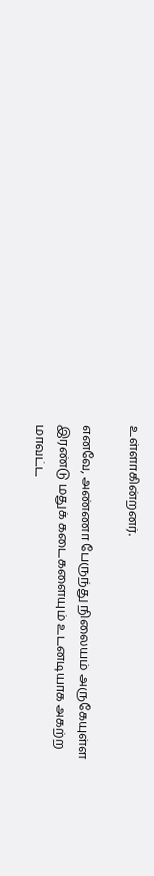உள்ளாகின்றனர்.

எனவே, அண்ணா பேருந்து நிலையம் அருகேயுள்ள இரண்டு மதுக் கடைகளையும் உடனடியாக அகற்ற மாவட்ட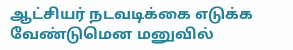ஆட்சியர் நடவடிக்கை எடுக்க வேண்டுமென மனுவில்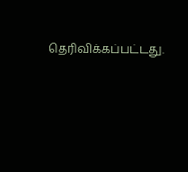தெரிவிக்கப்பட்டது.